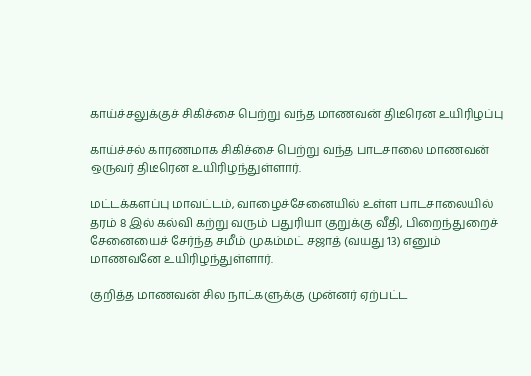காய்ச்சலுக்குச் சிகிச்சை பெற்று வந்த மாணவன் திடீரென உயிரிழப்பு

காய்ச்சல் காரணமாக சிகிச்சை பெற்று வந்த பாடசாலை மாணவன் ஒருவர் திடீரென உயிரிழந்துள்ளார்.

மட்டக்களப்பு மாவட்டம், வாழைச்சேனையில் உள்ள பாடசாலையில் தரம் 8 இல் கல்வி கற்று வரும் பதுரியா குறுக்கு வீதி, பிறைந்துறைச் சேனையைச் சேர்ந்த சமீம் முகம்மட் சஜாத் (வயது 13) எனும் மாணவனே உயிரிழந்துள்ளார்.

குறித்த மாணவன் சில நாட்களுக்கு முன்னர் ஏற்பட்ட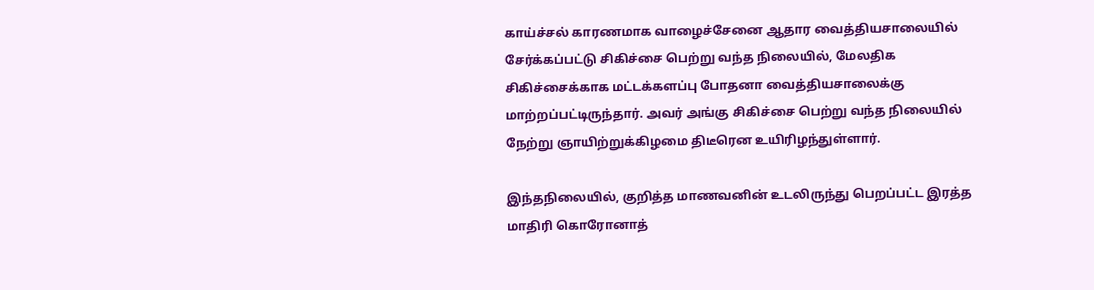காய்ச்சல் காரணமாக வாழைச்சேனை ஆதார வைத்தியசாலையில் சேர்க்கப்பட்டு சிகிச்சை பெற்று வந்த நிலையில், மேலதிக சிகிச்சைக்காக மட்டக்களப்பு போதனா வைத்தியசாலைக்கு மாற்றப்பட்டிருந்தார். அவர் அங்கு சிகிச்சை பெற்று வந்த நிலையில் நேற்று ஞாயிற்றுக்கிழமை திடீரென உயிரிழந்துள்ளார்.

இந்தநிலையில், குறித்த மாணவனின் உடலிருந்து பெறப்பட்ட இரத்த மாதிரி கொரோனாத்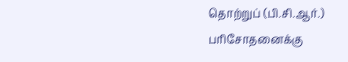தொற்றுப் (பி.சி.ஆர்.) பரிசோதனைக்கு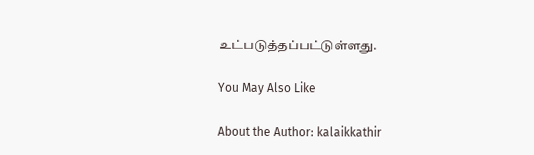உட்படுத்தப்பட்டுள்ளது.

You May Also Like

About the Author: kalaikkathir